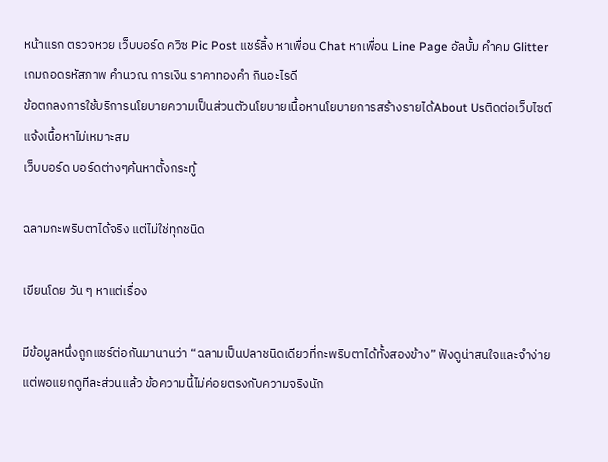หน้าแรก ตรวจหวย เว็บบอร์ด ควิซ Pic Post แชร์ลิ้ง หาเพื่อน Chat หาเพื่อน Line Page อัลบั้ม คำคม Glitter เกมถอดรหัสภาพ คำนวณ การเงิน ราคาทองคำ กินอะไรดี
ข้อตกลงการใช้บริการนโยบายความเป็นส่วนตัวนโยบายเนื้อหานโยบายการสร้างรายได้About Usติดต่อเว็บไซต์แจ้งเนื้อหาไม่เหมาะสม
เว็บบอร์ด บอร์ดต่างๆค้นหาตั้งกระทู้

ฉลามกะพริบตาได้จริง แต่ไม่ใช่ทุกชนิด

เขียนโดย วัน ๆ หาแต่เรื่อง

มีข้อมูลหนึ่งถูกแชร์ต่อกันมานานว่า “ฉลามเป็นปลาชนิดเดียวที่กะพริบตาได้ทั้งสองข้าง” ฟังดูน่าสนใจและจำง่าย แต่พอแยกดูทีละส่วนแล้ว ข้อความนี้ไม่ค่อยตรงกับความจริงนัก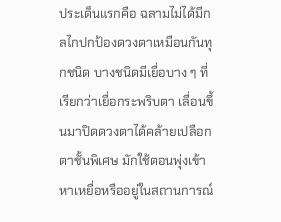ประเด็นแรกคือ ฉลามไม่ได้มีกลไกปกป้องดวงตาเหมือนกันทุกชนิด บางชนิดมีเยื่อบาง ๆ ที่เรียกว่าเยื่อกระพริบตา เลื่อนขึ้นมาปิดดวงตาได้คล้ายเปลือกตาชั้นพิเศษ มักใช้ตอนพุ่งเข้าหาเหยื่อหรืออยู่ในสถานการณ์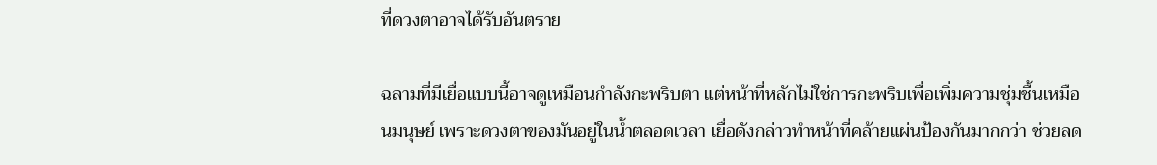ที่ดวงตาอาจได้รับอันตราย

ฉลามที่มีเยื่อแบบนี้อาจดูเหมือนกำลังกะพริบตา แต่หน้าที่หลักไม่ใช่การกะพริบเพื่อเพิ่มความชุ่มชื้นเหมือนมนุษย์ เพราะดวงตาของมันอยู่ในน้ำตลอดเวลา เยื่อดังกล่าวทำหน้าที่คล้ายแผ่นป้องกันมากกว่า ช่วยลด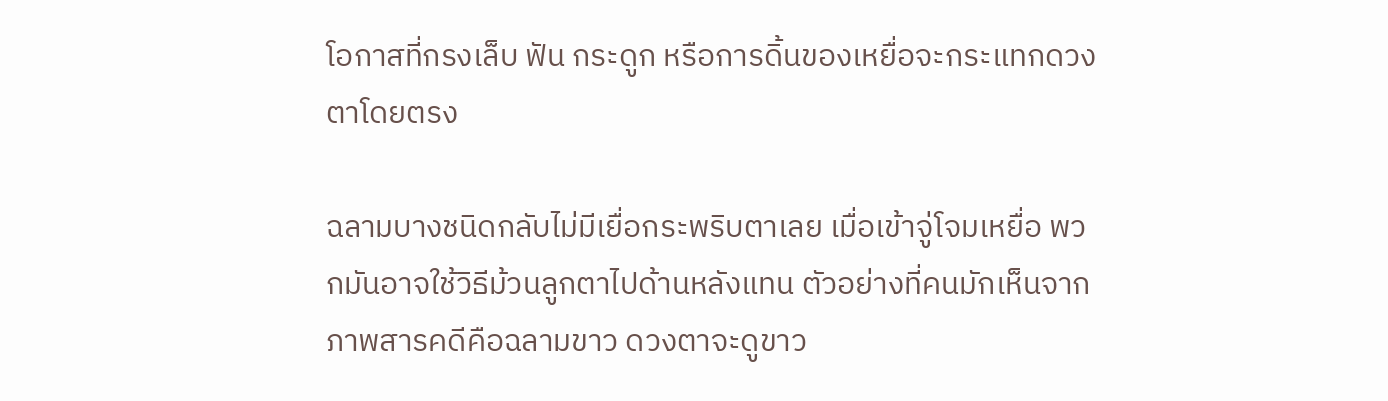โอกาสที่กรงเล็บ ฟัน กระดูก หรือการดิ้นของเหยื่อจะกระแทกดวงตาโดยตรง

ฉลามบางชนิดกลับไม่มีเยื่อกระพริบตาเลย เมื่อเข้าจู่โจมเหยื่อ พวกมันอาจใช้วิธีม้วนลูกตาไปด้านหลังแทน ตัวอย่างที่คนมักเห็นจากภาพสารคดีคือฉลามขาว ดวงตาจะดูขาว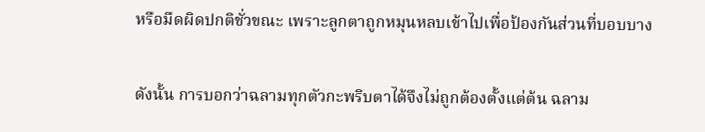หรือมืดผิดปกติชั่วขณะ เพราะลูกตาถูกหมุนหลบเข้าไปเพื่อป้องกันส่วนที่บอบบาง

ดังนั้น การบอกว่าฉลามทุกตัวกะพริบตาได้จึงไม่ถูกต้องตั้งแต่ต้น ฉลาม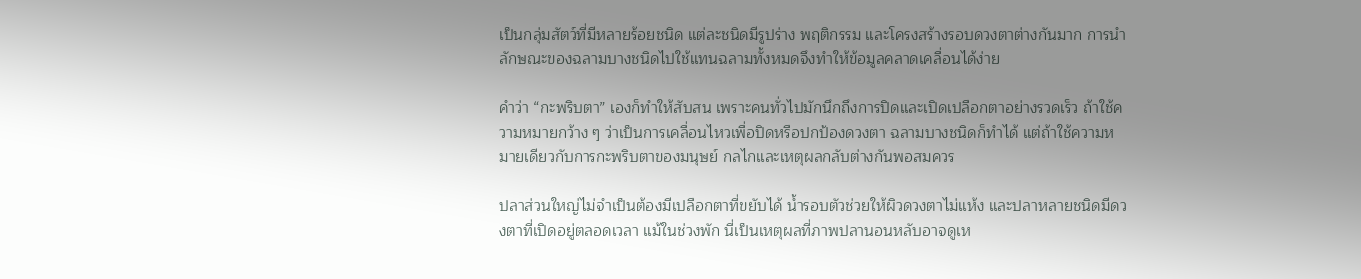เป็นกลุ่มสัตว์ที่มีหลายร้อยชนิด แต่ละชนิดมีรูปร่าง พฤติกรรม และโครงสร้างรอบดวงตาต่างกันมาก การนำลักษณะของฉลามบางชนิดไปใช้แทนฉลามทั้งหมดจึงทำให้ข้อมูลคลาดเคลื่อนได้ง่าย

คำว่า “กะพริบตา” เองก็ทำให้สับสน เพราะคนทั่วไปมักนึกถึงการปิดและเปิดเปลือกตาอย่างรวดเร็ว ถ้าใช้ความหมายกว้าง ๆ ว่าเป็นการเคลื่อนไหวเพื่อปิดหรือปกป้องดวงตา ฉลามบางชนิดก็ทำได้ แต่ถ้าใช้ความหมายเดียวกับการกะพริบตาของมนุษย์ กลไกและเหตุผลกลับต่างกันพอสมควร

ปลาส่วนใหญ่ไม่จำเป็นต้องมีเปลือกตาที่ขยับได้ น้ำรอบตัวช่วยให้ผิวดวงตาไม่แห้ง และปลาหลายชนิดมีดวงตาที่เปิดอยู่ตลอดเวลา แม้ในช่วงพัก นี่เป็นเหตุผลที่ภาพปลานอนหลับอาจดูเห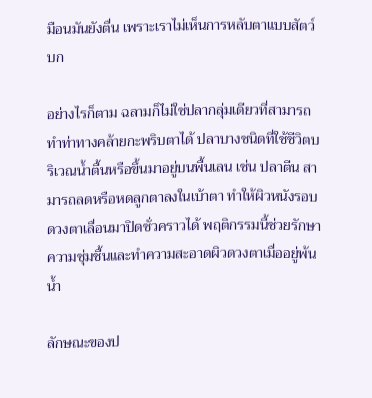มือนมันยังตื่น เพราะเราไม่เห็นการหลับตาแบบสัตว์บก

อย่างไรก็ตาม ฉลามก็ไม่ใช่ปลากลุ่มเดียวที่สามารถทำท่าทางคล้ายกะพริบตาได้ ปลาบางชนิดที่ใช้ชีวิตบริเวณน้ำตื้นหรือขึ้นมาอยู่บนพื้นเลน เช่น ปลาตีน สามารถลดหรือหดลูกตาลงในเบ้าตา ทำให้ผิวหนังรอบดวงตาเลื่อนมาปิดชั่วคราวได้ พฤติกรรมนี้ช่วยรักษาความชุ่มชื้นและทำความสะอาดผิวดวงตาเมื่ออยู่พ้นน้ำ

ลักษณะของป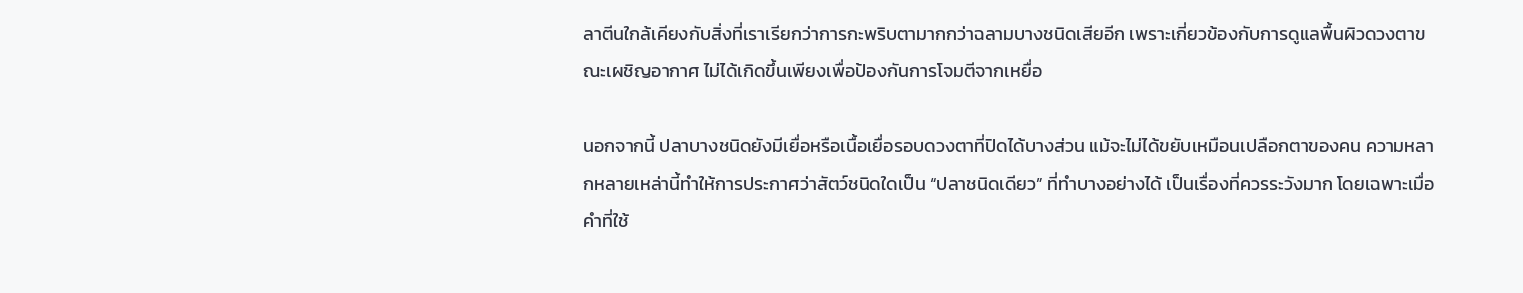ลาตีนใกล้เคียงกับสิ่งที่เราเรียกว่าการกะพริบตามากกว่าฉลามบางชนิดเสียอีก เพราะเกี่ยวข้องกับการดูแลพื้นผิวดวงตาขณะเผชิญอากาศ ไม่ได้เกิดขึ้นเพียงเพื่อป้องกันการโจมตีจากเหยื่อ

นอกจากนี้ ปลาบางชนิดยังมีเยื่อหรือเนื้อเยื่อรอบดวงตาที่ปิดได้บางส่วน แม้จะไม่ได้ขยับเหมือนเปลือกตาของคน ความหลากหลายเหล่านี้ทำให้การประกาศว่าสัตว์ชนิดใดเป็น “ปลาชนิดเดียว” ที่ทำบางอย่างได้ เป็นเรื่องที่ควรระวังมาก โดยเฉพาะเมื่อคำที่ใช้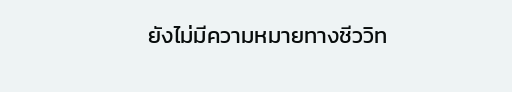ยังไม่มีความหมายทางชีววิท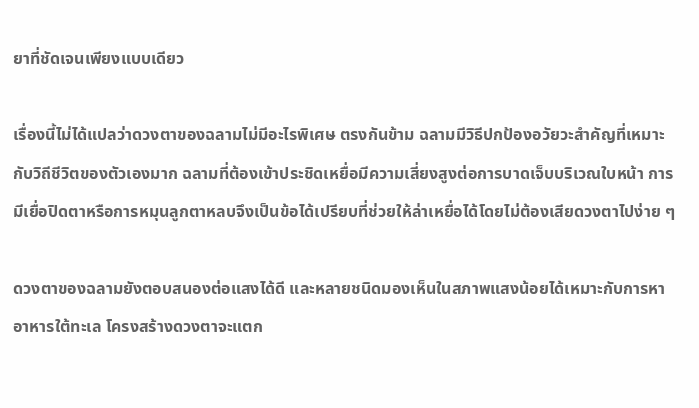ยาที่ชัดเจนเพียงแบบเดียว

เรื่องนี้ไม่ได้แปลว่าดวงตาของฉลามไม่มีอะไรพิเศษ ตรงกันข้าม ฉลามมีวิธีปกป้องอวัยวะสำคัญที่เหมาะกับวิถีชีวิตของตัวเองมาก ฉลามที่ต้องเข้าประชิดเหยื่อมีความเสี่ยงสูงต่อการบาดเจ็บบริเวณใบหน้า การมีเยื่อปิดตาหรือการหมุนลูกตาหลบจึงเป็นข้อได้เปรียบที่ช่วยให้ล่าเหยื่อได้โดยไม่ต้องเสียดวงตาไปง่าย ๆ

ดวงตาของฉลามยังตอบสนองต่อแสงได้ดี และหลายชนิดมองเห็นในสภาพแสงน้อยได้เหมาะกับการหาอาหารใต้ทะเล โครงสร้างดวงตาจะแตก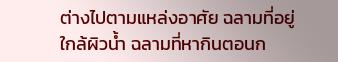ต่างไปตามแหล่งอาศัย ฉลามที่อยู่ใกล้ผิวน้ำ ฉลามที่หากินตอนก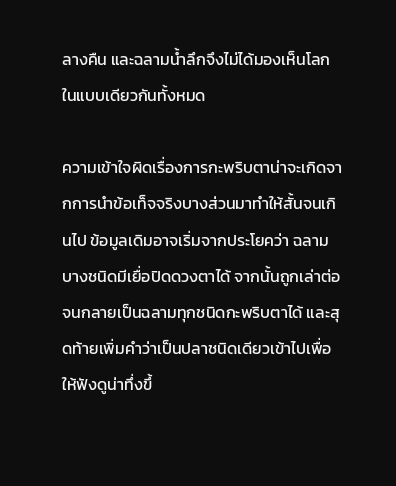ลางคืน และฉลามน้ำลึกจึงไม่ได้มองเห็นโลกในแบบเดียวกันทั้งหมด

ความเข้าใจผิดเรื่องการกะพริบตาน่าจะเกิดจากการนำข้อเท็จจริงบางส่วนมาทำให้สั้นจนเกินไป ข้อมูลเดิมอาจเริ่มจากประโยคว่า ฉลามบางชนิดมีเยื่อปิดดวงตาได้ จากนั้นถูกเล่าต่อจนกลายเป็นฉลามทุกชนิดกะพริบตาได้ และสุดท้ายเพิ่มคำว่าเป็นปลาชนิดเดียวเข้าไปเพื่อให้ฟังดูน่าทึ่งขึ้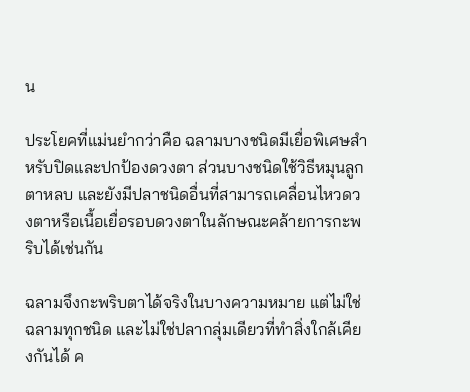น

ประโยคที่แม่นยำกว่าคือ ฉลามบางชนิดมีเยื่อพิเศษสำหรับปิดและปกป้องดวงตา ส่วนบางชนิดใช้วิธีหมุนลูกตาหลบ และยังมีปลาชนิดอื่นที่สามารถเคลื่อนไหวดวงตาหรือเนื้อเยื่อรอบดวงตาในลักษณะคล้ายการกะพริบได้เช่นกัน

ฉลามจึงกะพริบตาได้จริงในบางความหมาย แต่ไม่ใช่ฉลามทุกชนิด และไม่ใช่ปลากลุ่มเดียวที่ทำสิ่งใกล้เคียงกันได้ ค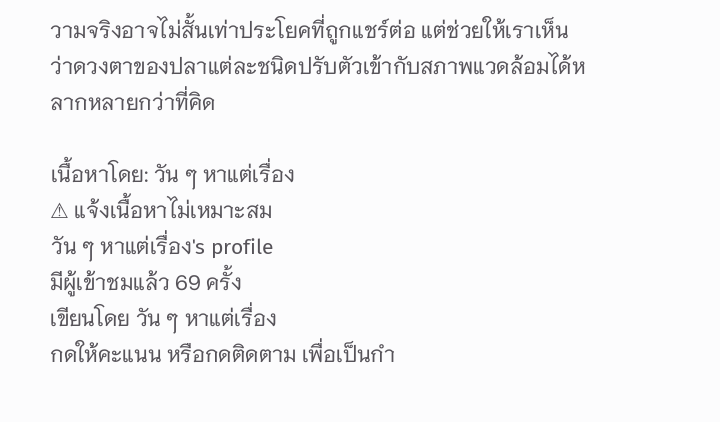วามจริงอาจไม่สั้นเท่าประโยคที่ถูกแชร์ต่อ แต่ช่วยให้เราเห็นว่าดวงตาของปลาแต่ละชนิดปรับตัวเข้ากับสภาพแวดล้อมได้หลากหลายกว่าที่คิด

เนื้อหาโดย: วัน ๆ หาแต่เรื่อง
⚠ แจ้งเนื้อหาไม่เหมาะสม
วัน ๆ หาแต่เรื่อง's profile
มีผู้เข้าชมแล้ว 69 ครั้ง
เขียนโดย วัน ๆ หาแต่เรื่อง
กดให้คะแนน หรือกดติดตาม เพื่อเป็นกำ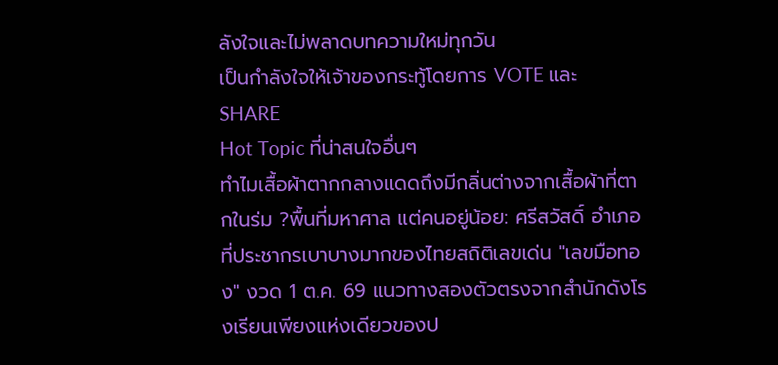ลังใจและไม่พลาดบทความใหม่ทุกวัน
เป็นกำลังใจให้เจ้าของกระทู้โดยการ VOTE และ SHARE
Hot Topic ที่น่าสนใจอื่นๆ
ทำไมเสื้อผ้าตากกลางแดดถึงมีกลิ่นต่างจากเสื้อผ้าที่ตากในร่ม ?พื้นที่มหาศาล แต่คนอยู่น้อย: ศรีสวัสดิ์ อำเภอที่ประชากรเบาบางมากของไทยสถิติเลขเด่น "เลขมือทอง" งวด 1 ต.ค. 69 แนวทางสองตัวตรงจากสำนักดังโรงเรียนเพียงแห่งเดียวของป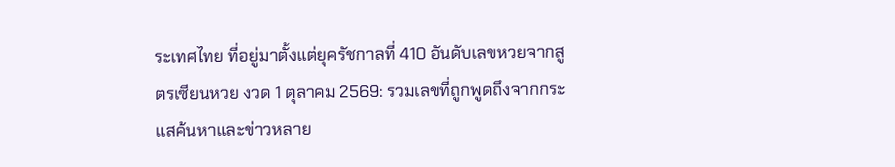ระเทศไทย ที่อยู่มาตั้งแต่ยุครัชกาลที่ 410 อันดับเลขหวยจากสูตรเซียนหวย งวด 1 ตุลาคม 2569: รวมเลขที่ถูกพูดถึงจากกระแสค้นหาและข่าวหลาย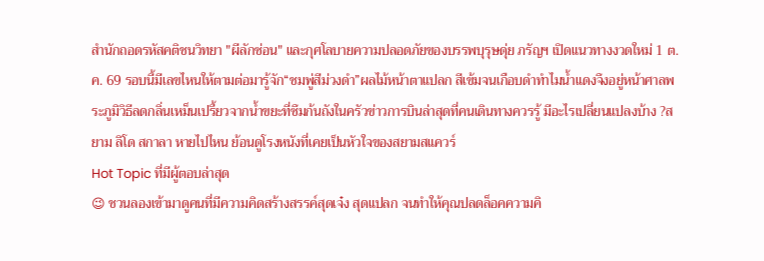สำนักถอดรหัสคติชนวิทยา "ผีลักซ่อน" และกุศโลบายความปลอดภัยของบรรพบุรุษดุ่ย ภรัญฯ เปิดแนวทางงวดใหม่ 1 ต.ค. 69 รอบนี้มีเลขไหนให้ตามต่อมารู้จัก“ชมพู่สีม่วงดำ”ผลไม้หน้าตาแปลก สีเข้มจนเกือบดำทำไมน้ำแดงจึงอยู่หน้าศาลพระภูมิวิธีลดกลิ่นเหม็นเปรี้ยวจากน้ำขยะที่ซึมก้นถังในครัวข่าวการบินล่าสุดที่คนเดินทางควรรู้ มีอะไรเปลี่ยนแปลงบ้าง ?สยาม ลิโด สกาลา หายไปไหน ย้อนดูโรงหนังที่เคยเป็นหัวใจของสยามสแควร์
Hot Topic ที่มีผู้ตอบล่าสุด
😉 ชวนลองเข้ามาดูคนที่มีความคิดสร้างสรรค์สุดเจ๋ง สุดแปลก จนทำให้คุณปลดล็อคความคิ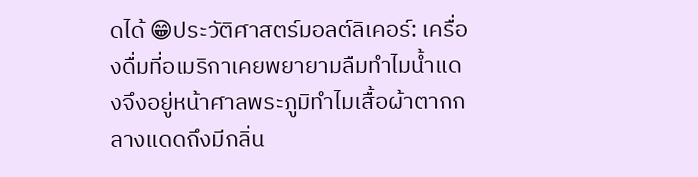ดได้ 😁ประวัติศาสตร์มอลต์ลิเคอร์: เครื่องดื่มที่อเมริกาเคยพยายามลืมทำไมน้ำแดงจึงอยู่หน้าศาลพระภูมิทำไมเสื้อผ้าตากกลางแดดถึงมีกลิ่น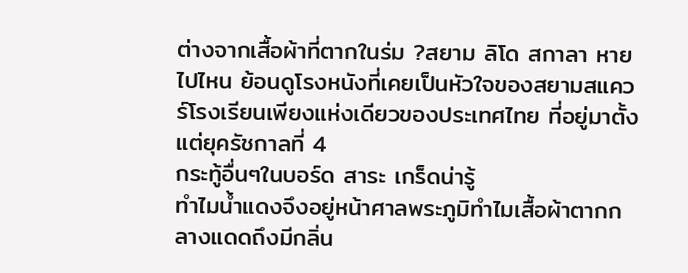ต่างจากเสื้อผ้าที่ตากในร่ม ?สยาม ลิโด สกาลา หายไปไหน ย้อนดูโรงหนังที่เคยเป็นหัวใจของสยามสแควร์โรงเรียนเพียงแห่งเดียวของประเทศไทย ที่อยู่มาตั้งแต่ยุครัชกาลที่ 4
กระทู้อื่นๆในบอร์ด สาระ เกร็ดน่ารู้
ทำไมน้ำแดงจึงอยู่หน้าศาลพระภูมิทำไมเสื้อผ้าตากกลางแดดถึงมีกลิ่น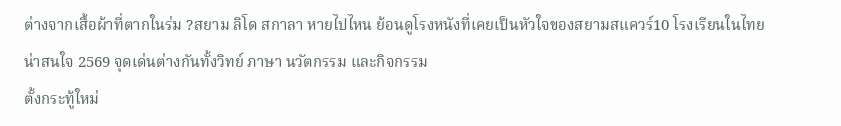ต่างจากเสื้อผ้าที่ตากในร่ม ?สยาม ลิโด สกาลา หายไปไหน ย้อนดูโรงหนังที่เคยเป็นหัวใจของสยามสแควร์10 โรงเรียนในไทยน่าสนใจ 2569 จุดเด่นต่างกันทั้งวิทย์ ภาษา นวัตกรรม และกิจกรรม
ตั้งกระทู้ใหม่